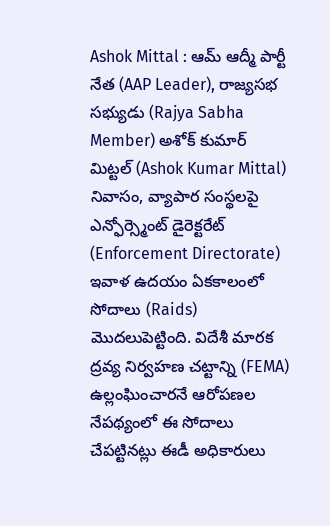Ashok Mittal : ఆమ్ ఆద్మీ పార్టీ నేత (AAP Leader), రాజ్యసభ సభ్యుడు (Rajya Sabha Member) అశోక్ కుమార్ మిట్టల్ (Ashok Kumar Mittal) నివాసం, వ్యాపార సంస్థలపై ఎన్ఫోర్స్మెంట్ డైరెక్టరేట్ (Enforcement Directorate) ఇవాళ ఉదయం ఏకకాలంలో సోదాలు (Raids) మొదలుపెట్టింది. విదేశీ మారక ద్రవ్య నిర్వహణ చట్టాన్ని (FEMA) ఉల్లంఘించారనే ఆరోపణల నేపథ్యంలో ఈ సోదాలు చేపట్టినట్లు ఈడీ అధికారులు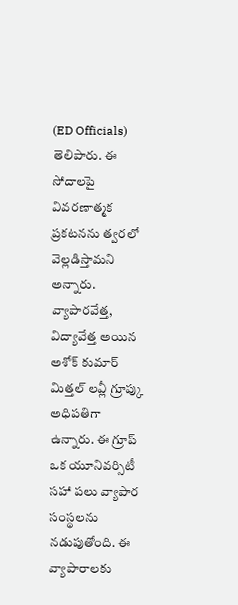(ED Officials) తెలిపారు. ఈ సోదాలపై వివరణాత్మక ప్రకటనను త్వరలో వెల్లడిస్తామని అన్నారు.
వ్యాపారవేత్త, విద్యావేత్త అయిన అశోక్ కుమార్ మిత్తల్ లవ్లీ గ్రూప్కు అధిపతిగా ఉన్నారు. ఈ గ్రూప్ ఒక యూనివర్సిటీ సహా పలు వ్యాపార సంస్థలను నడుపుతోంది. ఈ వ్యాపారాలకు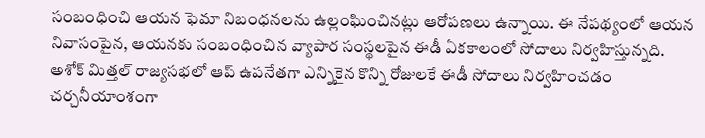సంబంధించి ఆయన ఫెమా నిబంధనలను ఉల్లంఘించినట్లు ఆరోపణలు ఉన్నాయి. ఈ నేపథ్యంలో ఆయన నివాసంపైన, ఆయనకు సంబంధించిన వ్యాపార సంస్థలపైన ఈడీ ఏకకాలంలో సోదాలు నిర్వహిస్తున్నది. అశోక్ మిత్తల్ రాజ్యసభలో ఆప్ ఉపనేతగా ఎన్నికైన కొన్ని రోజులకే ఈడీ సోదాలు నిర్వహించడం చర్చనీయాంశంగా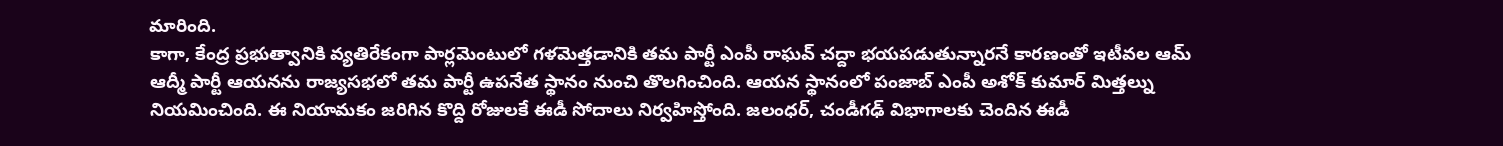మారింది.
కాగా, కేంద్ర ప్రభుత్వానికి వ్యతిరేకంగా పార్లమెంటులో గళమెత్తడానికి తమ పార్టీ ఎంపీ రాఘవ్ చద్దా భయపడుతున్నారనే కారణంతో ఇటీవల ఆమ్ ఆద్మీ పార్టీ ఆయనను రాజ్యసభలో తమ పార్టీ ఉపనేత స్థానం నుంచి తొలగించింది. ఆయన స్థానంలో పంజాబ్ ఎంపీ అశోక్ కుమార్ మిత్తల్ను నియమించింది. ఈ నియామకం జరిగిన కొద్ది రోజులకే ఈడీ సోదాలు నిర్వహిస్తోంది. జలంధర్, చండీగఢ్ విభాగాలకు చెందిన ఈడీ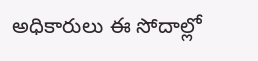అధికారులు ఈ సోదాల్లో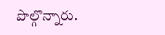పొల్గొన్నారు.